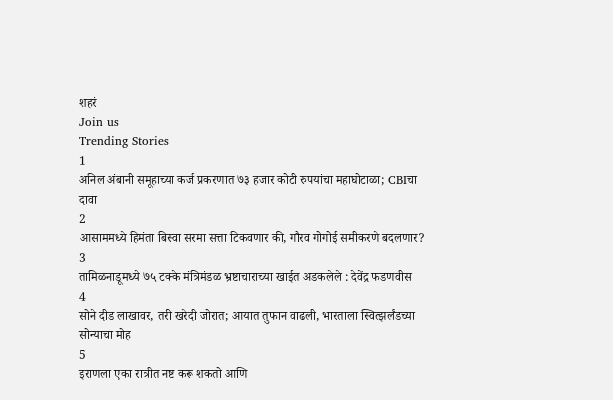शहरं
Join us
Trending Stories
1
अनिल अंबानी समूहाच्या कर्ज प्रकरणात ७३ हजार कोटी रुपयांचा महाघोटाळा; CBIचा दावा
2
आसाममध्ये हिमंता बिस्वा सरमा सत्ता टिकवणार की, गौरव गोगोई समीकरणे बदलणार?
3
तामिळनाडूमध्ये ७५ टक्के मंत्रिमंडळ भ्रष्टाचाराच्या खाईत अडकलेले : देवेंद्र फडणवीस
4
सोने दीड लाखावर, तरी खरेदी जोरात; आयात तुफान वाढली, भारताला स्वित्झर्लंडच्या सोन्याचा मोह
5
इराणला एका रात्रीत नष्ट करू शकतो आणि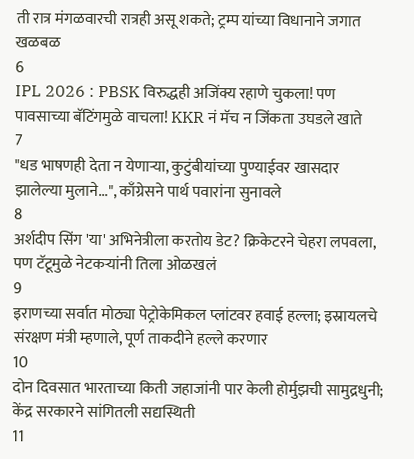ती रात्र मंगळवारची रात्रही असू शकते; ट्रम्प यांच्या विधानाने जगात खळबळ
6
IPL 2026 : PBSK विरुद्धही अजिंक्य रहाणे चुकला! पण पावसाच्या बॅटिंगमुळे वाचला! KKR नं मॅच न जिंकता उघडले खाते
7
"धड भाषणही देता न येणाऱ्या, कुटुंबीयांच्या पुण्याईवर खासदार झालेल्या मुलाने...", काँग्रेसने पार्थ पवारांना सुनावले
8
अर्शदीप सिंग 'या' अभिनेत्रीला करतोय डेट? क्रिकेटरने चेहरा लपवला, पण टॅटूमुळे नेटकऱ्यांनी तिला ओळखलं
9
इराणच्या सर्वात मोठ्या पेट्रोकेमिकल प्लांटवर हवाई हल्ला; इस्रायलचे संरक्षण मंत्री म्हणाले, पूर्ण ताकदीने हल्ले करणार
10
दोन दिवसात भारताच्या किती जहाजांनी पार केली होर्मुझची सामुद्रधुनी; केंद्र सरकारने सांगितली सद्यस्थिती
11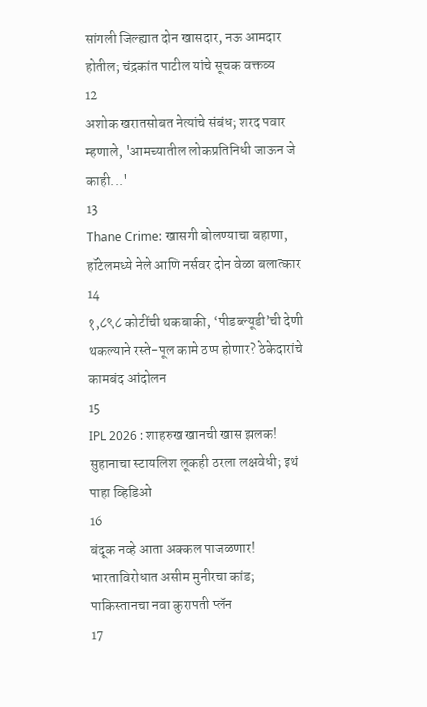सांगली जिल्ह्यात दोन खासदार, नऊ आमदार होतील; चंद्रकांत पाटील यांचे सूचक वक्तव्य
12
अशोक खरातसोबत नेत्यांचे संबंध; शरद पवार म्हणाले, 'आमच्यातील लोकप्रतिनिधी जाऊन जे काही...'
13
Thane Crime: खासगी बोलण्याचा बहाणा, हॉटेलमध्ये नेले आणि नर्सवर दोन वेळा बलात्कार
14
१,८९८ कोटींची थकबाकी, ‘पीडब्ल्यूडी’ची देणी थकल्याने रस्ते-पूल कामे ठप्प होणार? ठेकेदारांचे कामबंद आंदोलन
15
IPL 2026 : शाहरुख खानची खास झलक! सुहानाचा स्टायलिश लूकही ठरला लक्षवेधी; इथं पाहा व्हिडिओ
16
बंदूक नव्हे आता अक्कल पाजळणार! भारताविरोधात असीम मुनीरचा कांड; पाकिस्तानचा नवा कुरापती प्लॅन
17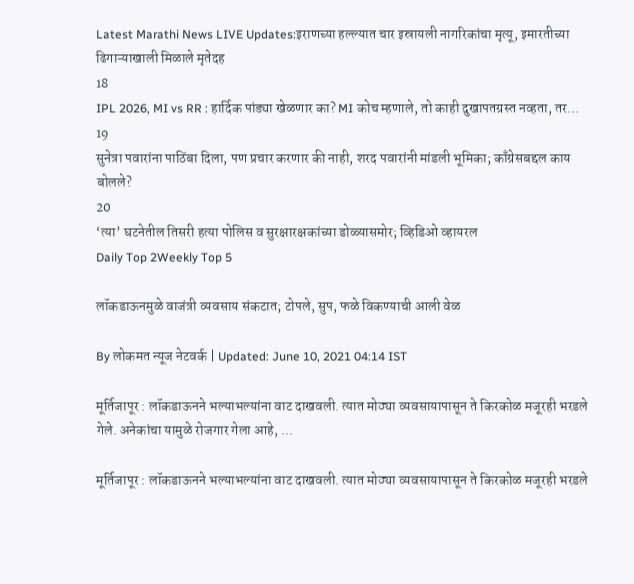Latest Marathi News LIVE Updates:इराणच्या हल्ल्यात चार इस्रायली नागरिकांचा मृत्यू, इमारतीच्या ढिगाऱ्याखाली मिळाले मृतेदह
18
IPL 2026, MI vs RR : हार्दिक पांड्या खेळणार का? MI कोच म्हणाले, तो काही दुखापतग्रस्त नव्हता, तर...
19
सुनेत्रा पवारांना पाठिंबा दिला, पण प्रचार करणार की नाही, शरद पवारांनी मांडली भूमिका; काँग्रेसबद्दल काय बोलले?
20
‘त्या’ घटनेतील तिसरी हत्या पोलिस व सुरक्षारक्षकांच्या डोळ्यासमोर; व्हिडिओ व्हायरल
Daily Top 2Weekly Top 5

लॉकडाऊनमुळे वाजंत्री व्यवसाय संकटात; टोपले, सुप, फळे विकण्याची आली वेळ

By लोकमत न्यूज नेटवर्क | Updated: June 10, 2021 04:14 IST

मूर्तिजापूर : लॉकडाऊनने भल्याभल्यांना वाट दाखवली. त्यात मोठ्या व्यवसायापासून ते किरकोळ मजूरही भरडले गेले. अनेकांचा यामुळे रोजगार गेला आहे, ...

मूर्तिजापूर : लॉकडाऊनने भल्याभल्यांना वाट दाखवली. त्यात मोठ्या व्यवसायापासून ते किरकोळ मजूरही भरडले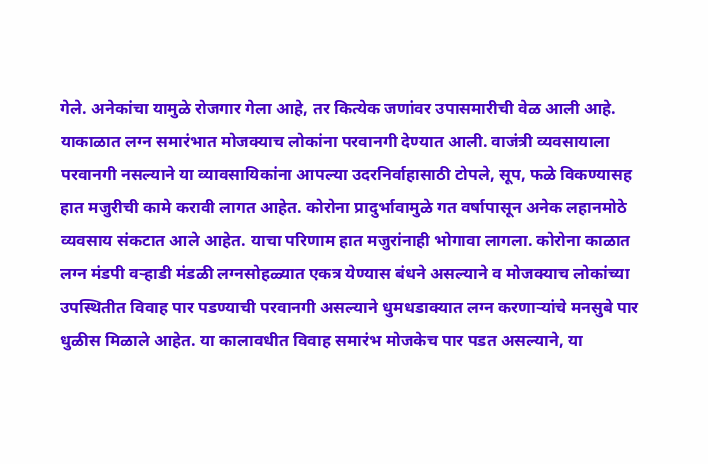गेले. अनेकांचा यामुळे रोजगार गेला आहे, तर कित्येक जणांवर उपासमारीची वेळ आली आहे. याकाळात लग्न समारंभात मोजक्याच लोकांना परवानगी देण्यात आली. वाजंत्री व्यवसायाला परवानगी नसल्याने या व्यावसायिकांना आपल्या उदरनिर्वाहासाठी टोपले, सूप, फळे विकण्यासह हात मजुरीची कामे करावी लागत आहेत. कोरोना प्रादुर्भावामुळे गत वर्षापासून अनेक लहानमोठे व्यवसाय संकटात आले आहेत. याचा परिणाम हात मजुरांनाही भोगावा लागला. कोरोना काळात लग्न मंडपी वऱ्हाडी मंडळी लग्नसोहळ्यात एकत्र येण्यास बंधने असल्याने व मोजक्याच लोकांच्या उपस्थितीत विवाह पार पडण्याची परवानगी असल्याने धुमधडाक्यात लग्न करणाऱ्यांचे मनसुबे पार धुळीस मिळाले आहेत. या कालावधीत विवाह समारंभ मोजकेच पार पडत असल्याने, या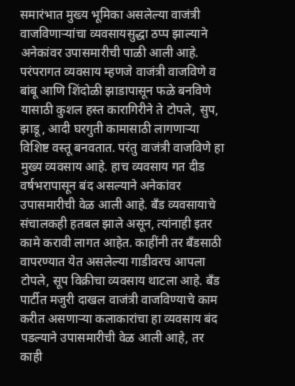समारंभात मुख्य भूमिका असलेल्या वाजंत्री वाजविणाऱ्यांचा व्यवसायसुद्धा ठप्प झाल्याने अनेकांवर उपासमारीची पाळी आली आहे. परंपरागत व्यवसाय म्हणजे वाजंत्री वाजविणे व बांबू आणि शिंदोळी झाडापासून फळे बनविणे यासाठी कुशल हस्त कारागिरीने ते टोपले, सुप, झाडू, आदी घरगुती कामासाठी लागणाऱ्या विशिष्ट वस्तू बनवतात. परंतु वाजंत्री वाजविणे हा मुख्य व्यवसाय आहे. हाच व्यवसाय गत दीड वर्षभरापासून बंद असल्याने अनेकांवर उपासमारीची वेळ आली आहे. बँड व्यवसायाचे संचालकही हतबल झाले असून, त्यांनाही इतर कामे करावी लागत आहेत. काहींनी तर बँडसाठी वापरण्यात येत असलेल्या गाडीवरच आपला टोपले, सूप विक्रीचा व्यवसाय थाटला आहे. बँड पार्टीत मजुरी दाखल वाजंत्री वाजविण्याचे काम करीत असणाऱ्या कलाकारांचा हा व्यवसाय बंद पडल्याने उपासमारीची वेळ आली आहे, तर काही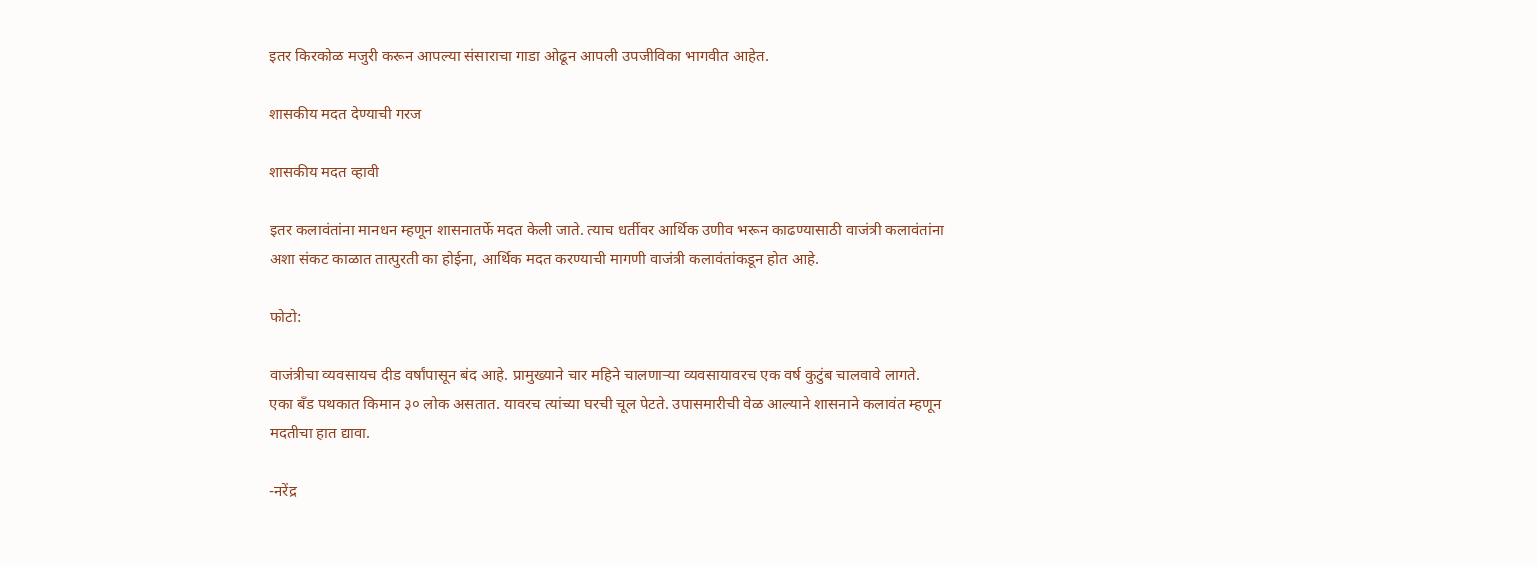इतर किरकोळ मजुरी करून आपल्या संसाराचा गाडा ओढून आपली उपजीविका भागवीत आहेत.

शासकीय मदत देण्याची गरज

शासकीय मदत व्हावी

इतर कलावंतांना मानधन म्हणून शासनातर्फे मदत केली जाते. त्याच धर्तीवर आर्थिक उणीव भरून काढण्यासाठी वाजंत्री कलावंतांना अशा संकट काळात तात्पुरती का होईना, आर्थिक मदत करण्याची मागणी वाजंत्री कलावंतांकडून होत आहे.

फोटो:

वाजंत्रीचा व्यवसायच दीड वर्षांपासून बंद आहे. प्रामुख्याने चार महिने चालणाऱ्या व्यवसायावरच एक वर्ष कुटुंब चालवावे लागते. एका बँड पथकात किमान ३० लोक असतात. यावरच त्यांच्या घरची चूल पेटते. उपासमारीची वेळ आल्याने शासनाने कलावंत म्हणून मदतीचा हात द्यावा.

-नरेंद्र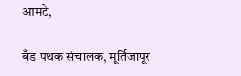आमटे,

बँड पथक संचालक, मूर्तिजापूर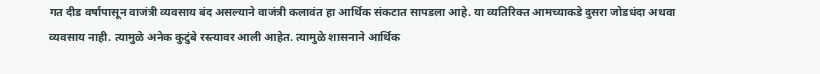गत दीड वर्षापासून वाजंत्री व्यवसाय बंद असल्याने वाजंत्री कलावंत हा आर्थिक संकटात सापडला आहे. या व्यतिरिक्त आमच्याकडे दुसरा जोडधंदा अथवा व्यवसाय नाही. त्यामुळे अनेक कुटुंबे रस्त्यावर आली आहेत. त्यामुळे शासनाने आर्थिक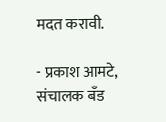मदत करावी.

- प्रकाश आमटे, संचालक बँड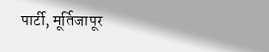पार्टी, मूर्तिजापूर